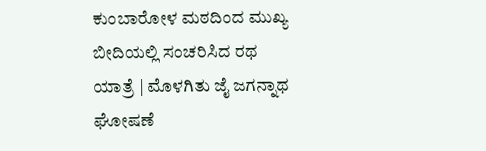ಕುಂಬಾರೋಳ ಮಠದಿಂದ ಮುಖ್ಯ ಬೀದಿಯಲ್ಲಿ ಸಂಚರಿಸಿದ ರಥ ಯಾತ್ರೆ | ಮೊಳಗಿತು ಜೈ ಜಗನ್ನಾಥ ಘೋಷಣೆ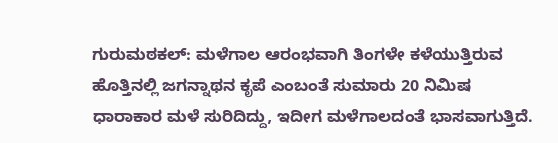ಗುರುಮಠಕಲ್: ಮಳೆಗಾಲ ಆರಂಭವಾಗಿ ತಿಂಗಳೇ ಕಳೆಯುತ್ತಿರುವ ಹೊತ್ತಿನಲ್ಲಿ ಜಗನ್ನಾಥನ ಕೃಪೆ ಎಂಬಂತೆ ಸುಮಾರು 20 ನಿಮಿಷ ಧಾರಾಕಾರ ಮಳೆ ಸುರಿದಿದ್ದು, ಇದೀಗ ಮಳೆಗಾಲದಂತೆ ಭಾಸವಾಗುತ್ತಿದೆ.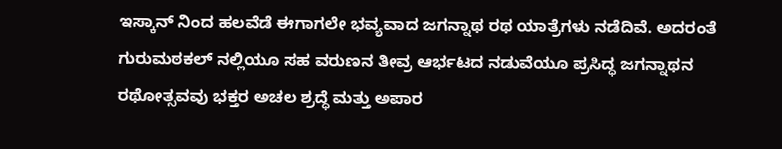ಇಸ್ಕಾನ್ ನಿಂದ ಹಲವೆಡೆ ಈಗಾಗಲೇ ಭವ್ಯವಾದ ಜಗನ್ನಾಥ ರಥ ಯಾತ್ರೆಗಳು ನಡೆದಿವೆ. ಅದರಂತೆ ಗುರುಮಠಕಲ್ ನಲ್ಲಿಯೂ ಸಹ ವರುಣನ ತೀವ್ರ ಆರ್ಭಟದ ನಡುವೆಯೂ ಪ್ರಸಿದ್ಧ ಜಗನ್ನಾಥನ ರಥೋತ್ಸವವು ಭಕ್ತರ ಅಚಲ ಶ್ರದ್ಧೆ ಮತ್ತು ಅಪಾರ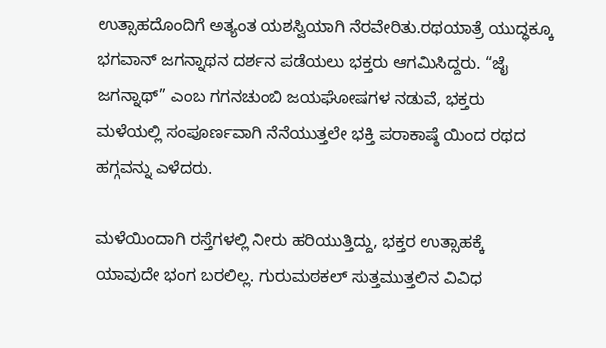ಉತ್ಸಾಹದೊಂದಿಗೆ ಅತ್ಯಂತ ಯಶಸ್ವಿಯಾಗಿ ನೆರವೇರಿತು.ರಥಯಾತ್ರೆ ಯುದ್ಧಕ್ಕೂ ಭಗವಾನ್ ಜಗನ್ನಾಥನ ದರ್ಶನ ಪಡೆಯಲು ಭಕ್ತರು ಆಗಮಿಸಿದ್ದರು. “ಜೈ ಜಗನ್ನಾಥ್” ಎಂಬ ಗಗನಚುಂಬಿ ಜಯಘೋಷಗಳ ನಡುವೆ, ಭಕ್ತರು ಮಳೆಯಲ್ಲಿ ಸಂಪೂರ್ಣವಾಗಿ ನೆನೆಯುತ್ತಲೇ ಭಕ್ತಿ ಪರಾಕಾಷ್ಠೆ ಯಿಂದ ರಥದ ಹಗ್ಗವನ್ನು ಎಳೆದರು.

ಮಳೆಯಿಂದಾಗಿ ರಸ್ತೆಗಳಲ್ಲಿ ನೀರು ಹರಿಯುತ್ತಿದ್ದು, ಭಕ್ತರ ಉತ್ಸಾಹಕ್ಕೆ ಯಾವುದೇ ಭಂಗ ಬರಲಿಲ್ಲ. ಗುರುಮಠಕಲ್ ಸುತ್ತಮುತ್ತಲಿನ ವಿವಿಧ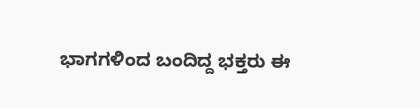ಭಾಗಗಳಿಂದ ಬಂದಿದ್ದ ಭಕ್ತರು ಈ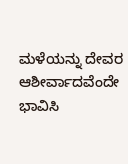ಮಳೆಯನ್ನು ದೇವರ ಆಶೀರ್ವಾದವೆಂದೇ ಭಾವಿಸಿ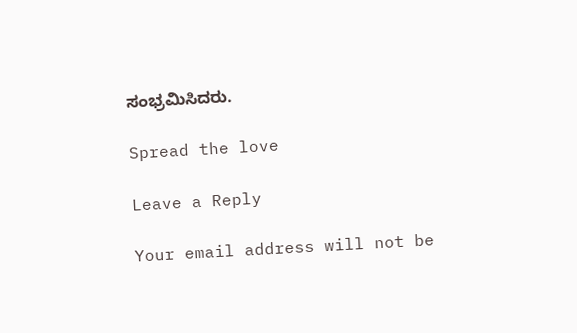ಸಂಭ್ರಮಿಸಿದರು.

Spread the love

Leave a Reply

Your email address will not be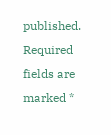published. Required fields are marked *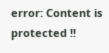error: Content is protected !!